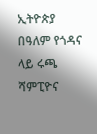ኢትዮጵያ በዓለም የጎዳና ላይ ሩጫ ሻምፒዮና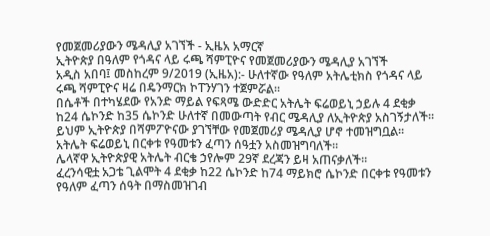የመጀመሪያውን ሜዳሊያ አገኘች - ኢዜአ አማርኛ
ኢትዮጵያ በዓለም የጎዳና ላይ ሩጫ ሻምፒዮና የመጀመሪያውን ሜዳሊያ አገኘች
አዲስ አበባ፤ መስከረም 9/2019 (ኢዜአ):- ሁለተኛው የዓለም አትሌቲክስ የጎዳና ላይ ሩጫ ሻምፒዮና ዛሬ በዴንማርክ ኮፐንሃገን ተጀምሯል።
በሴቶች በተካሄደው የአንድ ማይል የፍጻሜ ውድድር አትሌት ፍሬወይኒ ኃይሉ 4 ደቂቃ ከ24 ሴኮንድ ከ35 ሴኮንድ ሁለተኛ በመውጣት የብር ሜዳሊያ ለኢትዮጵያ አስገኝታለች።
ይህም ኢትዮጵያ በሻምፖዮናው ያገኘቸው የመጀመሪያ ሜዳሊያ ሆኖ ተመዝግቧል።
አትሌት ፍሬወይኒ በርቀቱ የዓመቱን ፈጣን ሰዓቷን አስመዝግባለች።
ሌላኛዋ ኢትዮጵያዊ አትሌት ብርቄ ኃየሎም 29ኛ ደረጃን ይዛ አጠናቃለች።
ፈረንሳዊቷ አጋቴ ጊልሞት 4 ደቂቃ ከ22 ሴኮንድ ከ74 ማይክሮ ሴኮንድ በርቀቱ የዓመቱን የዓለም ፈጣን ሰዓት በማስመዝገብ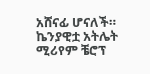አሸናፊ ሆናለች።
ኬንያዊቷ አትሌት ሚሪየም ቼሮፕ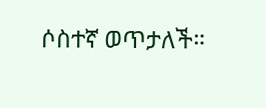ሶስተኛ ወጥታለች።